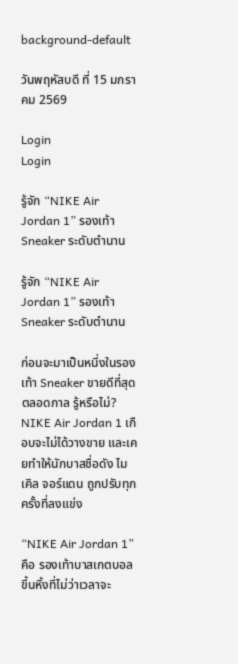background-default

วันพฤหัสบดี ที่ 15 มกราคม 2569

Login
Login

รู้จัก “NIKE Air Jordan 1” รองเท้า Sneaker ระดับตำนาน

รู้จัก “NIKE Air Jordan 1” รองเท้า Sneaker ระดับตำนาน

ก่อนจะมาเป็นหนึ่งในรองเท้า Sneaker ขายดีที่สุดตลอดกาล รู้หรือไม่? NIKE Air Jordan 1 เกือบจะไม่ได้วางขาย และเคยทำให้นักบาสชื่อดัง ไมเคิล จอร์แดน ถูกปรับทุกครั้งที่ลงแข่ง

“NIKE Air Jordan 1” คือ รองเท้าบาสเกตบอลขึ้นหิ้งที่ไม่ว่าเวลาจะ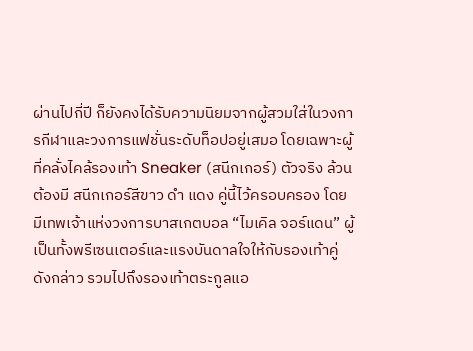ผ่านไปกี่ปี ก็ยังคงได้รับความนิยมจากผู้สวมใส่ในวงการกีฬาและวงการแฟชั่นระดับท็อปอยู่เสมอ โดยเฉพาะผู้ที่คลั่งไคล้รองเท้า Sneaker (สนีกเกอร์) ตัวจริง ล้วนต้องมี สนีกเกอร์สีขาว ดำ แดง คู่นี้ไว้ครอบครอง โดยมีเทพเจ้าแห่งวงการบาสเกตบอล “ไมเคิล จอร์แดน” ผู้เป็นทั้งพรีเซนเตอร์และแรงบันดาลใจให้กับรองเท้าคู่ดังกล่าว รวมไปถึงรองเท้าตระกูลแอ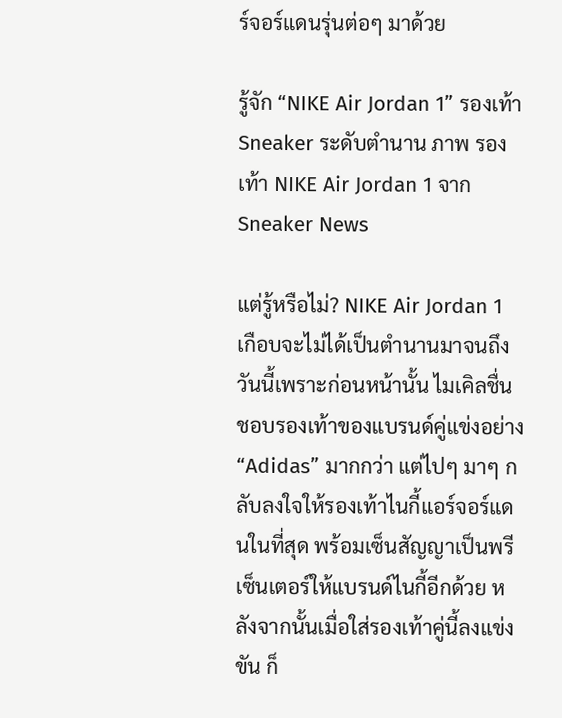ร์จอร์แดนรุ่นต่อๆ มาด้วย

รู้จัก “NIKE Air Jordan 1” รองเท้า Sneaker ระดับตำนาน ภาพ รองเท้า NIKE Air Jordan 1 จาก Sneaker News

แต่รู้หรือไม่? NIKE Air Jordan 1 เกือบจะไม่ได้เป็นตำนานมาจนถึงวันนี้เพราะก่อนหน้านั้น ไมเคิลชื่นชอบรองเท้าของแบรนด์คู่แข่งอย่าง “Adidas” มากกว่า แต่ไปๆ มาๆ กลับลงใจให้รองเท้าไนกี้แอร์จอร์แดนในที่สุด พร้อมเซ็นสัญญาเป็นพรีเซ็นเตอร์ให้แบรนด์ไนกี้อีกด้วย หลังจากนั้นเมื่อใส่รองเท้าคู่นี้ลงแข่งขัน ก็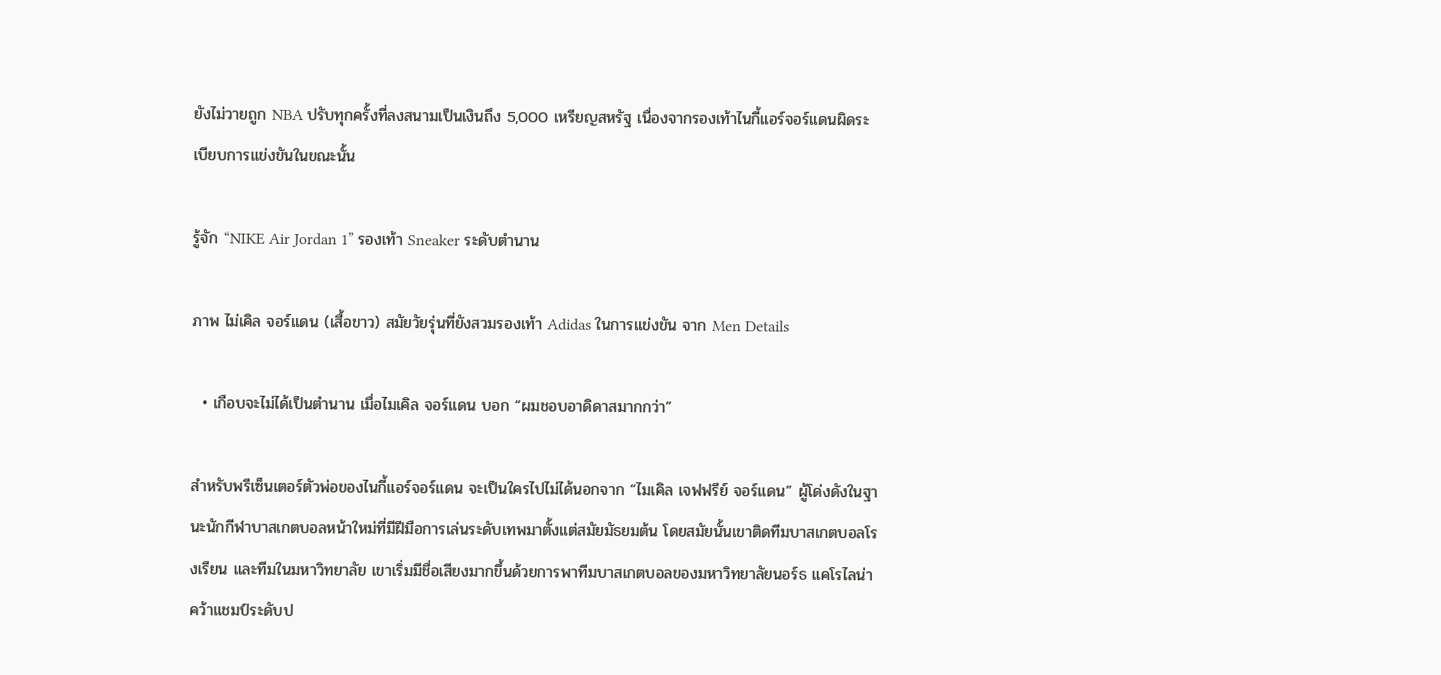ยังไม่วายถูก NBA ปรับทุกครั้งที่ลงสนามเป็นเงินถึง 5,000 เหรียญสหรัฐ เนื่องจากรองเท้าไนกี้แอร์จอร์แดนผิดระเบียบการแข่งขันในขณะนั้น

รู้จัก “NIKE Air Jordan 1” รองเท้า Sneaker ระดับตำนาน

ภาพ ไม่เคิล จอร์แดน (เสื้อขาว) สมัยวัยรุ่นที่ยังสวมรองเท้า Adidas ในการแข่งขัน จาก Men Details

  • เกือบจะไม่ได้เป็นตำนาน เมื่อไมเคิล จอร์แดน บอก “ผมชอบอาดิดาสมากกว่า”

สำหรับพรีเซ็นเตอร์ตัวพ่อของไนกี้แอร์จอร์แดน จะเป็นใครไปไม่ได้นอกจาก “ไมเคิล เจฟฟรีย์ จอร์แดน” ผู้โด่งดังในฐานะนักกีฬาบาสเกตบอลหน้าใหม่ที่มีฝีมือการเล่นระดับเทพมาตั้งแต่สมัยมัธยมต้น โดยสมัยนั้นเขาติดทีมบาสเกตบอลโรงเรียน และทีมในมหาวิทยาลัย เขาเริ่มมีชื่อเสียงมากขึ้นด้วยการพาทีมบาสเกตบอลของมหาวิทยาลัยนอร์ธ แคโรไลน่า คว้าแชมป์ระดับป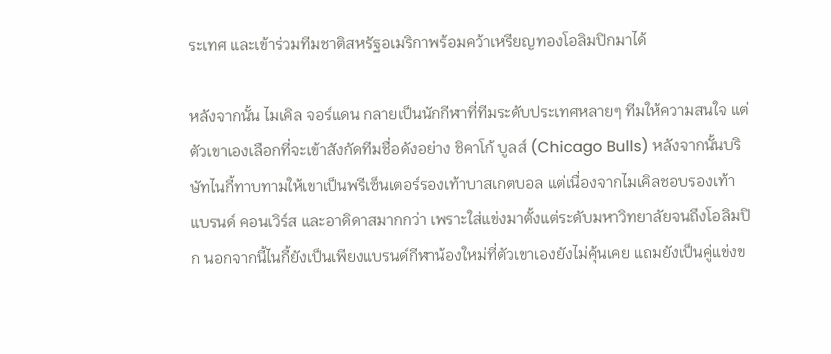ระเทศ และเข้าร่วมทีมชาติสหรัฐอเมริกาพร้อมคว้าเหรียญทองโอลิมปิกมาได้

หลังจากนั้น ไมเคิล จอร์แดน กลายเป็นนักกีฬาที่ทีมระดับประเทศหลายๆ ทีมให้ความสนใจ แต่ตัวเขาเองเลือกที่จะเข้าสังกัดทีมชื่อดังอย่าง ชิคาโก้ บูลส์ (Chicago Bulls) หลังจากนั้นบริษัทไนกี้ทาบทามให้เขาเป็นพรีเซ็นเตอร์รองเท้าบาสเกตบอล แต่เนื่องจากไมเคิลชอบรองเท้าแบรนด์ คอนเวิร์ส และอาดิดาสมากกว่า เพราะใส่แข่งมาตั้งแต่ระดับมหาวิทยาลัยจนถึงโอลิมปิก นอกจากนี้ไนกี้ยังเป็นเพียงแบรนด์กีฬาน้องใหม่ที่ตัวเขาเองยังไม่คุ้นเคย แถมยังเป็นคู่แข่งข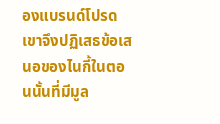องแบรนด์โปรดเขาจึงปฏิเสธข้อเสนอของไนกี้ในตอนนั้นที่มีมูล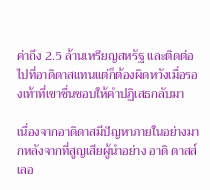ค่าถึง 2.5 ล้านเหรียญสหรัฐ และติดต่อไปที่อาดิดาสแทนแต่ก็ต้องผิดหวังเมื่อรองเท้าที่เขาชื่นชอบให้คำปฏิเสธกลับมา

เนื่องจากอาดิดาสมีปัญหาภายในอย่างมากหลังจากที่สูญเสียผู้นำอย่าง อาดิ ดาสส์เลอ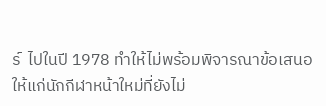ร์  ไปในปี 1978 ทำให้ไม่พร้อมพิจารณาข้อเสนอให้แก่นักกีฬาหน้าใหม่ที่ยังไม่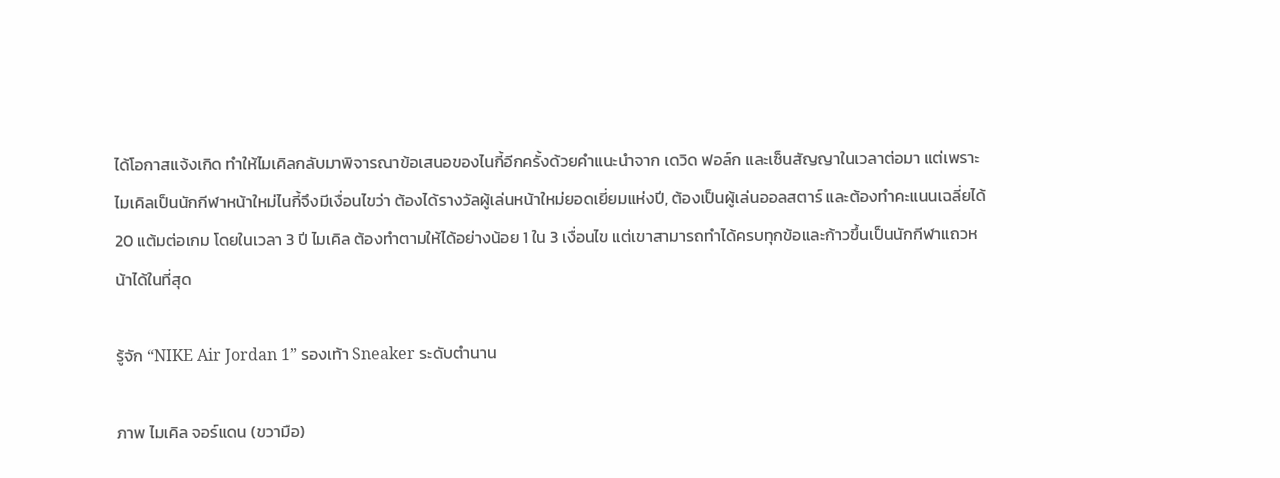ได้โอกาสแจ้งเกิด ทำให้ไมเคิลกลับมาพิจารณาข้อเสนอของไนกี้อีกครั้งด้วยคำแนะนำจาก เดวิด ฟอล์ก และเซ็นสัญญาในเวลาต่อมา แต่เพราะไมเคิลเป็นนักกีฬาหน้าใหม่ไนกี้จึงมีเงื่อนไขว่า ต้องได้รางวัลผู้เล่นหน้าใหม่ยอดเยี่ยมแห่งปี, ต้องเป็นผู้เล่นออลสตาร์ และต้องทำคะแนนเฉลี่ยได้ 20 แต้มต่อเกม โดยในเวลา 3 ปี ไมเคิล ต้องทำตามให้ได้อย่างน้อย 1 ใน 3 เงื่อนไข แต่เขาสามารถทำได้ครบทุกข้อและก้าวขึ้นเป็นนักกีฬาแถวหน้าได้ในที่สุด

รู้จัก “NIKE Air Jordan 1” รองเท้า Sneaker ระดับตำนาน

ภาพ ไมเคิล จอร์แดน (ขวามือ)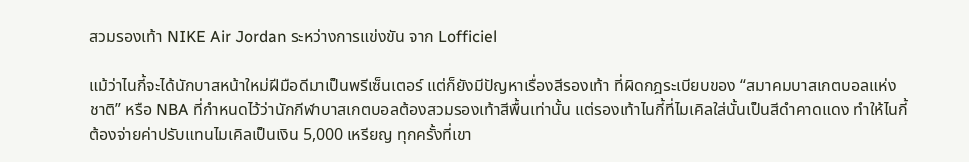สวมรองเท้า NIKE Air Jordan ระหว่างการแข่งขัน จาก Lofficiel

แม้ว่าไนกี้จะได้นักบาสหน้าใหม่ฝีมือดีมาเป็นพรีเซ็นเตอร์ แต่ก็ยังมีปัญหาเรื่องสีรองเท้า ที่ผิดกฎระเบียบของ “สมาคมบาสเกตบอลแห่งชาติ” หรือ NBA ที่กำหนดไว้ว่านักกีฬาบาสเกตบอลต้องสวมรองเท้าสีพื้นเท่านั้น แต่รองเท้าไนกี้ที่ไมเคิลใส่นั้นเป็นสีดำคาดแดง ทำให้ไนกี้ต้องจ่ายค่าปรับแทนไมเคิลเป็นเงิน 5,000 เหรียญ ทุกครั้งที่เขา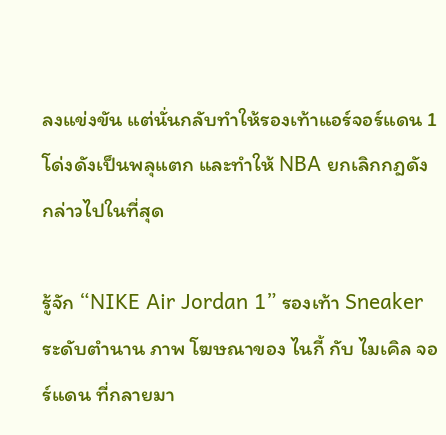ลงแข่งขัน แต่นั่นกลับทำให้รองเท้าแอร์จอร์แดน 1 โด่งดังเป็นพลุแตก และทำให้ NBA ยกเลิกกฎดังกล่าวไปในที่สุด

รู้จัก “NIKE Air Jordan 1” รองเท้า Sneaker ระดับตำนาน ภาพ โฆษณาของ ไนกี้ กับ ไมเคิล จอร์แดน ที่กลายมา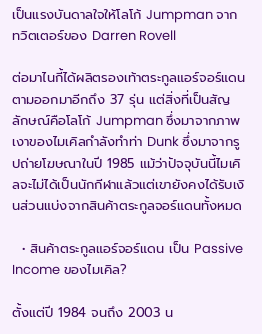เป็นแรงบันดาลใจให้โลโก้ Jumpman จาก ทวิตเตอร์ของ Darren Rovell

ต่อมาไนกี้ได้ผลิตรองเท้าตระกูลแอร์จอร์แดนตามออกมาอีกถึง 37 รุ่น แต่สิ่งที่เป็นสัญลักษณ์คือโลโก้ Jumpman ซึ่งมาจากภาพเงาของไมเคิลกำลังทำท่า Dunk ซึ่งมาจากรูปถ่ายโฆษณาในปี 1985 แม้ว่าปัจจุบันนี้ไมเคิลจะไม่ได้เป็นนักกีฬาแล้วแต่เขายังคงได้รับเงินส่วนแบ่งจากสินค้าตระกูลจอร์แดนทั้งหมด

  • สินค้าตระกูลแอร์จอร์แดน เป็น Passive Income ของไมเคิล?

ตั้งแต่ปี 1984 จนถึง 2003 น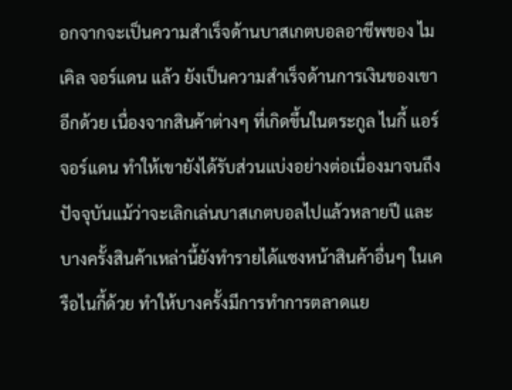อกจากจะเป็นความสำเร็จด้านบาสเกตบอลอาชีพของ ไมเคิล จอร์แดน แล้ว ยังเป็นความสำเร็จด้านการเงินของเขาอีกด้วย เนื่องจากสินค้าต่างๆ ที่เกิดขึ้นในตระกูล ไนกี้ แอร์จอร์แดน ทำให้เขายังได้รับส่วนแบ่งอย่างต่อเนื่องมาจนถึงปัจจุบันแม้ว่าจะเลิกเล่นบาสเกตบอลไปแล้วหลายปี และบางครั้งสินค้าเหล่านี้ยังทำรายได้แซงหน้าสินค้าอื่นๆ ในเครือไนกี้ด้วย ทำให้บางครั้งมีการทำการตลาดแย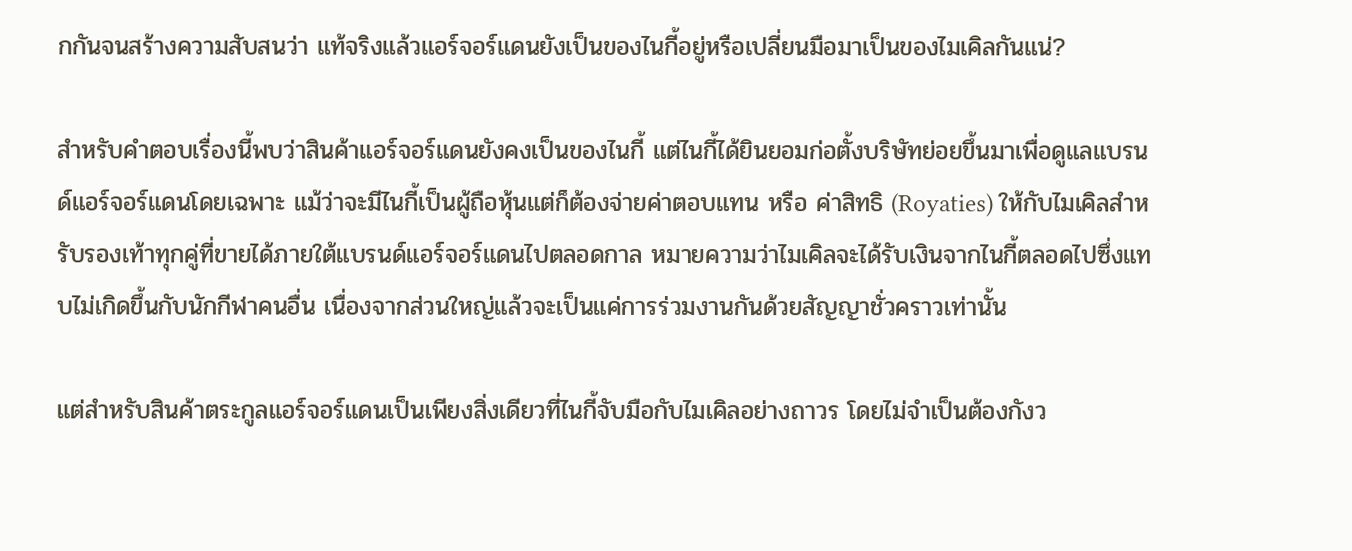กกันจนสร้างความสับสนว่า แท้จริงแล้วแอร์จอร์แดนยังเป็นของไนกี้อยู่หรือเปลี่ยนมือมาเป็นของไมเคิลกันแน่?

สำหรับคำตอบเรื่องนี้พบว่าสินค้าแอร์จอร์แดนยังคงเป็นของไนกี้ แต่ไนกี้ได้ยินยอมก่อตั้งบริษัทย่อยขึ้นมาเพื่อดูแลแบรนด์แอร์จอร์แดนโดยเฉพาะ แม้ว่าจะมีไนกี้เป็นผู้ถือหุ้นแต่ก็ต้องจ่ายค่าตอบแทน หรือ ค่าสิทธิ (Royaties) ให้กับไมเคิลสำหรับรองเท้าทุกคู่ที่ขายได้ภายใต้แบรนด์แอร์จอร์แดนไปตลอดกาล หมายความว่าไมเคิลจะได้รับเงินจากไนกี้ตลอดไปซึ่งแทบไม่เกิดขึ้นกับนักกีฬาคนอื่น เนื่องจากส่วนใหญ่แล้วจะเป็นแค่การร่วมงานกันด้วยสัญญาชั่วคราวเท่านั้น

แต่สำหรับสินค้าตระกูลแอร์จอร์แดนเป็นเพียงสิ่งเดียวที่ไนกี้จับมือกับไมเคิลอย่างถาวร โดยไม่จำเป็นต้องกังว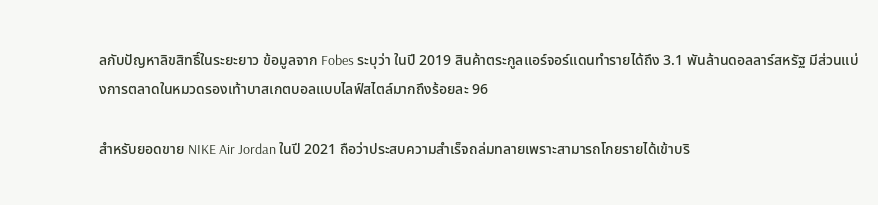ลกับปัญหาลิขสิทธิ์ในระยะยาว ข้อมูลจาก Fobes ระบุว่า ในปี 2019 สินค้าตระกูลแอร์จอร์แดนทำรายได้ถึง 3.1 พันล้านดอลลาร์สหรัฐ มีส่วนแบ่งการตลาดในหมวดรองเท้าบาสเกตบอลแบบไลฟ์สไตล์มากถึงร้อยละ 96

สำหรับยอดขาย NIKE Air Jordan ในปี 2021 ถือว่าประสบความสำเร็จถล่มทลายเพราะสามารถโกยรายได้เข้าบริ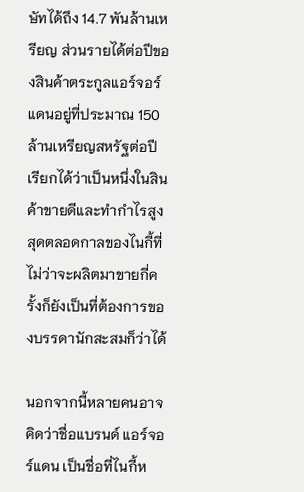ษัทได้ถึง 14.7 พันล้านเหรียญ ส่วนรายได้ต่อปีของสินค้าตระกูลแอร์จอร์แดนอยู่ที่ประมาณ 150 ล้านเหรียญสหรัฐต่อปี เรียกได้ว่าเป็นหนึ่งในสินค้าขายดีและทำกำไรสูงสุดตลอดกาลของไนกี้ที่ไม่ว่าจะผลิตมาขายกี่ครั้งก็ยังเป็นที่ต้องการของบรรดานักสะสมก็ว่าได้

นอกจากนี้หลายคนอาจคิดว่าชื่อแบรนด์ แอร์จอร์แดน เป็นชื่อที่ไนกี้ห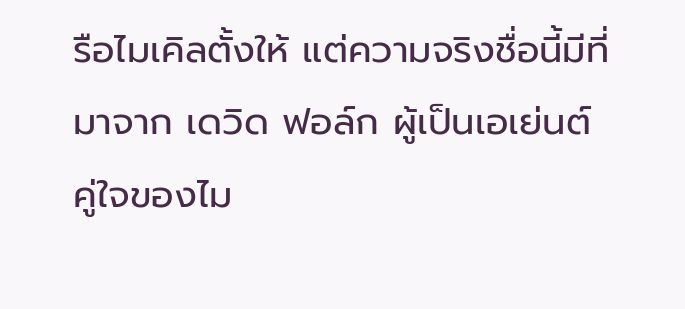รือไมเคิลตั้งให้ แต่ความจริงชื่อนี้มีที่มาจาก เดวิด ฟอล์ก ผู้เป็นเอเย่นต์คู่ใจของไม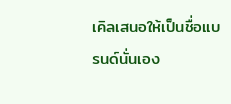เคิลเสนอให้เป็นชื่อแบรนด์นั่นเอง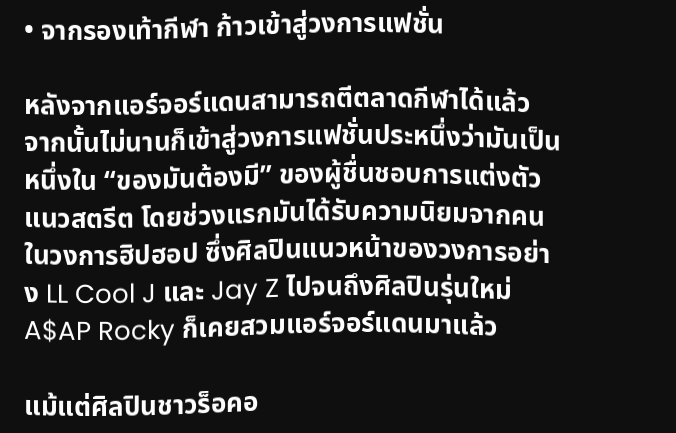• จากรองเท้ากีฬา ก้าวเข้าสู่วงการแฟชั่น

หลังจากแอร์จอร์แดนสามารถตีตลาดกีฬาได้แล้ว จากนั้นไม่นานก็เข้าสู่วงการแฟชั่นประหนึ่งว่ามันเป็นหนึ่งใน “ของมันต้องมี” ของผู้ชื่นชอบการแต่งตัวแนวสตรีต โดยช่วงแรกมันได้รับความนิยมจากคนในวงการฮิปฮอป ซึ่งศิลปินแนวหน้าของวงการอย่าง LL Cool J และ Jay Z ไปจนถึงศิลปินรุ่นใหม่ A$AP Rocky ก็เคยสวมแอร์จอร์แดนมาแล้ว

แม้แต่ศิลปินชาวร็อคอ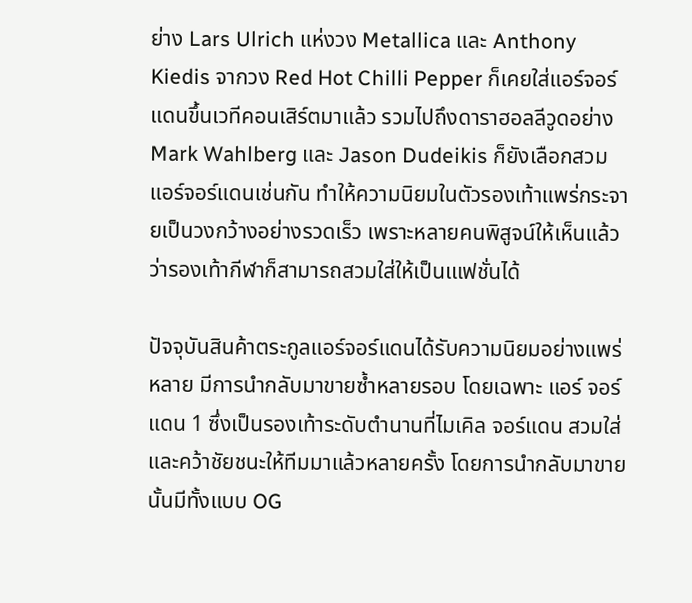ย่าง Lars Ulrich แห่งวง Metallica และ Anthony Kiedis จากวง Red Hot Chilli Pepper ก็เคยใส่แอร์จอร์แดนขึ้นเวทีคอนเสิร์ตมาแล้ว รวมไปถึงดาราฮอลลีวูดอย่าง Mark Wahlberg และ Jason Dudeikis ก็ยังเลือกสวมแอร์จอร์แดนเช่นกัน ทำให้ความนิยมในตัวรองเท้าแพร่กระจายเป็นวงกว้างอย่างรวดเร็ว เพราะหลายคนพิสูจน์ให้เห็นแล้วว่ารองเท้ากีฬาก็สามารถสวมใส่ให้เป็นเแฟชั่นได้

ปัจจุบันสินค้าตระกูลแอร์จอร์แดนได้รับความนิยมอย่างแพร่หลาย มีการนำกลับมาขายซ้ำหลายรอบ โดยเฉพาะ แอร์ จอร์แดน 1 ซึ่งเป็นรองเท้าระดับตำนานที่ไมเคิล จอร์แดน สวมใส่และคว้าชัยชนะให้ทีมมาแล้วหลายครั้ง โดยการนำกลับมาขายนั้นมีทั้งแบบ OG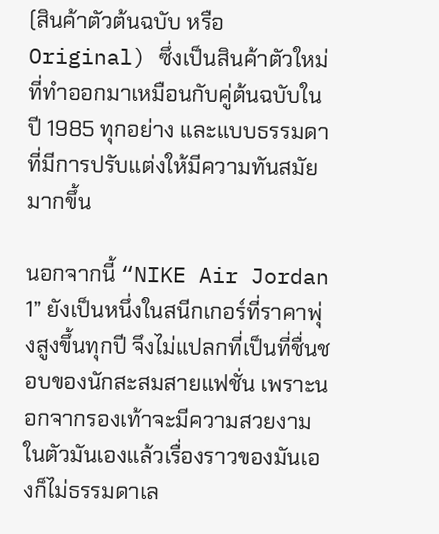(สินค้าตัวต้นฉบับ หรือ Original) ซึ่งเป็นสินค้าตัวใหม่ที่ทำออกมาเหมือนกับคู่ต้นฉบับในปี 1985 ทุกอย่าง และแบบธรรมดาที่มีการปรับแต่งให้มีความทันสมัยมากขึ้น

นอกจากนี้ “NIKE Air Jordan 1” ยังเป็นหนึ่งในสนีกเกอร์ที่ราคาพุ่งสูงขึ้นทุกปี จึงไม่แปลกที่เป็นที่ชื่นชอบของนักสะสมสายแฟชั่น เพราะนอกจากรองเท้าจะมีความสวยงามในตัวมันเองแล้วเรื่องราวของมันเองก็ไม่ธรรมดาเล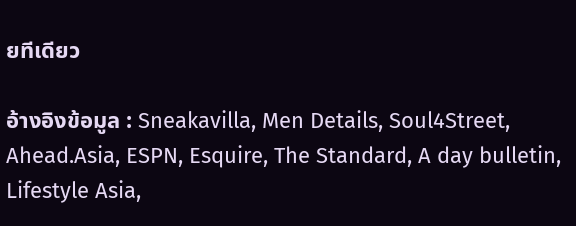ยทีเดียว

อ้างอิงข้อมูล : Sneakavilla, Men Details, Soul4Street, Ahead.Asia, ESPN, Esquire, The Standard, A day bulletin, Lifestyle Asia,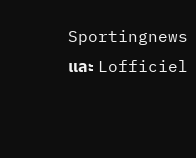Sportingnews และ Lofficiel